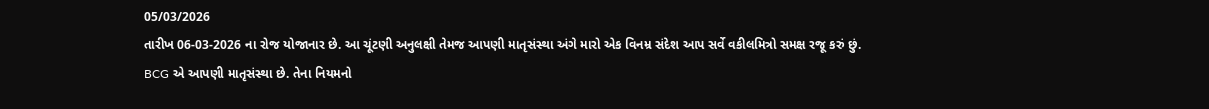05/03/2026
તારીખ 06-03-2026 ના રોજ યોજાનાર છે. આ ચૂંટણી અનુલક્ષી તેમજ આપણી માતૃસંસ્થા અંગે મારો એક વિનમ્ર સંદેશ આપ સર્વે વકીલમિત્રો સમક્ષ રજૂ કરું છું.
BCG એ આપણી માતૃસંસ્થા છે. તેના નિયમનો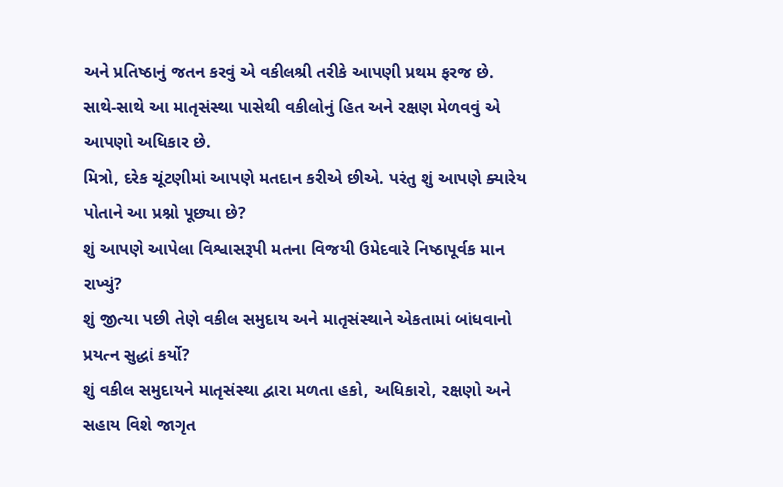અને પ્રતિષ્ઠાનું જતન કરવું એ વકીલશ્રી તરીકે આપણી પ્રથમ ફરજ છે. સાથે-સાથે આ માતૃસંસ્થા પાસેથી વકીલોનું હિત અને રક્ષણ મેળવવું એ આપણો અધિકાર છે.
મિત્રો, દરેક ચૂંટણીમાં આપણે મતદાન કરીએ છીએ. પરંતુ શું આપણે ક્યારેય પોતાને આ પ્રશ્નો પૂછ્યા છે?
શું આપણે આપેલા વિશ્વાસરૂપી મતના વિજયી ઉમેદવારે નિષ્ઠાપૂર્વક માન રાખ્યું?
શું જીત્યા પછી તેણે વકીલ સમુદાય અને માતૃસંસ્થાને એકતામાં બાંધવાનો પ્રયત્ન સુદ્ધાં કર્યો?
શું વકીલ સમુદાયને માતૃસંસ્થા દ્વારા મળતા હકો, અધિકારો, રક્ષણો અને સહાય વિશે જાગૃત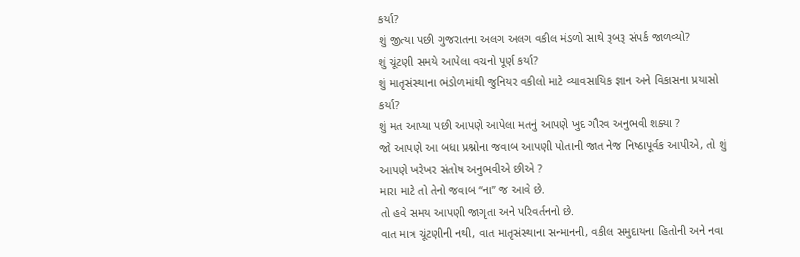કર્યા?
શું જીત્યા પછી ગુજરાતના અલગ અલગ વકીલ મંડળો સાથે રૂબરૂ સંપર્ક જાળવ્યો?
શું ચૂંટણી સમયે આપેલા વચનો પૂર્ણ કર્યા?
શું માતૃસંસ્થાના ભંડોળમાંથી જુનિયર વકીલો માટે વ્યાવસાયિક જ્ઞાન અને વિકાસના પ્રયાસો કર્યા?
શું મત આપ્યા પછી આપણે આપેલા મતનું આપણે ખુદ ગૌરવ અનુભવી શક્યા ?
જો આપણે આ બધા પ્રશ્નોના જવાબ આપણી પોતાની જાત નેજ નિષ્ઠાપૂર્વક આપીએ, તો શું આપણે ખરેખર સંતોષ અનુભવીએ છીએ ?
મારા માટે તો તેનો જવાબ “ના” જ આવે છે.
તો હવે સમય આપણી જાગૃતા અને પરિવર્તનનો છે.
વાત માત્ર ચૂંટણીની નથી, વાત માતૃસંસ્થાના સન્માનની, વકીલ સમુદાયના હિતોની અને નવા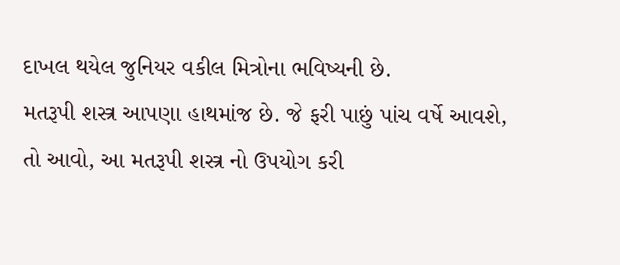દાખલ થયેલ જુનિયર વકીલ મિત્રોના ભવિષ્યની છે.
મતરૂપી શસ્ત્ર આપણા હાથમાંજ છે. જે ફરી પાછું પાંચ વર્ષે આવશે, તો આવો, આ મતરૂપી શસ્ત્ર નો ઉપયોગ કરી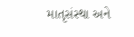માતૃસંસ્થા અને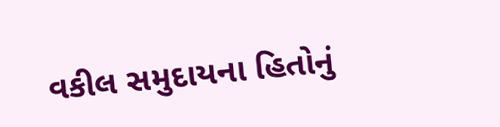વકીલ સમુદાયના હિતોનું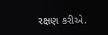રક્ષણ કરીએ.